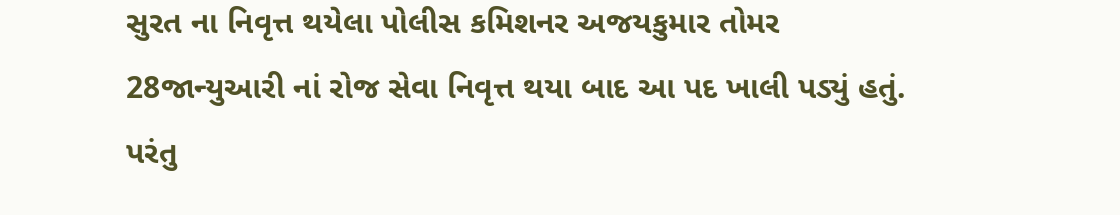સુરત ના નિવૃત્ત થયેલા પોલીસ કમિશનર અજયકુમાર તોમર 28જાન્યુઆરી નાં રોજ સેવા નિવૃત્ત થયા બાદ આ પદ ખાલી પડ્યું હતું. પરંતુ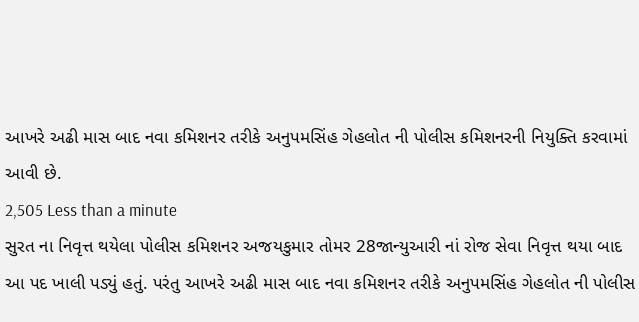આખરે અઢી માસ બાદ નવા કમિશનર તરીકે અનુપમસિંહ ગેહલોત ની પોલીસ કમિશનરની નિયુક્તિ કરવામાં આવી છે.
2,505 Less than a minute
સુરત ના નિવૃત્ત થયેલા પોલીસ કમિશનર અજયકુમાર તોમર 28જાન્યુઆરી નાં રોજ સેવા નિવૃત્ત થયા બાદ આ પદ ખાલી પડ્યું હતું. પરંતુ આખરે અઢી માસ બાદ નવા કમિશનર તરીકે અનુપમસિંહ ગેહલોત ની પોલીસ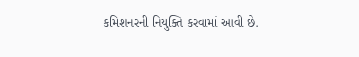કમિશનરની નિયુક્તિ કરવામાં આવી છે.